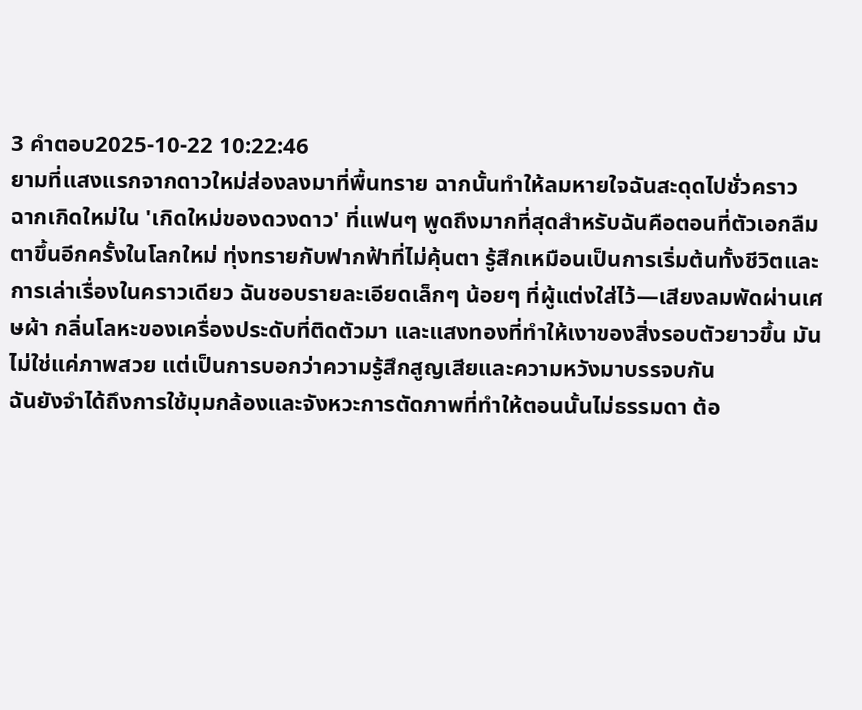3 คำตอบ2025-10-22 10:22:46
ยามที่แสงแรกจากดาวใหม่ส่องลงมาที่พื้นทราย ฉากนั้นทำให้ลมหายใจฉันสะดุดไปชั่วคราว
ฉากเกิดใหม่ใน 'เกิดใหม่ของดวงดาว' ที่แฟนๆ พูดถึงมากที่สุดสำหรับฉันคือตอนที่ตัวเอกลืมตาขึ้นอีกครั้งในโลกใหม่ ทุ่งทรายกับฟากฟ้าที่ไม่คุ้นตา รู้สึกเหมือนเป็นการเริ่มต้นทั้งชีวิตและการเล่าเรื่องในคราวเดียว ฉันชอบรายละเอียดเล็กๆ น้อยๆ ที่ผู้แต่งใส่ไว้—เสียงลมพัดผ่านเศษผ้า กลิ่นโลหะของเครื่องประดับที่ติดตัวมา และแสงทองที่ทำให้เงาของสิ่งรอบตัวยาวขึ้น มันไม่ใช่แค่ภาพสวย แต่เป็นการบอกว่าความรู้สึกสูญเสียและความหวังมาบรรจบกัน
ฉันยังจำได้ถึงการใช้มุมกล้องและจังหวะการตัดภาพที่ทำให้ตอนนั้นไม่ธรรมดา ต้อ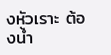งหัวเราะ ต้องน้ำ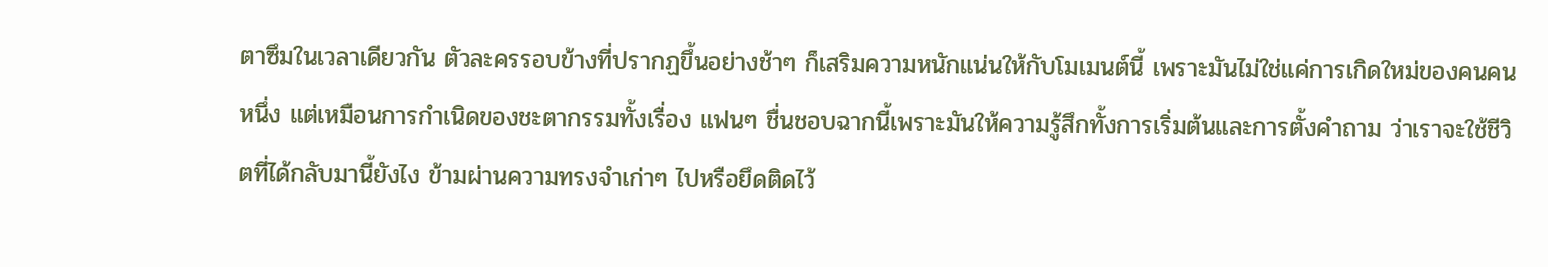ตาซึมในเวลาเดียวกัน ตัวละครรอบข้างที่ปรากฏขึ้นอย่างช้าๆ ก็เสริมความหนักแน่นให้กับโมเมนต์นี้ เพราะมันไม่ใช่แค่การเกิดใหม่ของคนคนหนึ่ง แต่เหมือนการกำเนิดของชะตากรรมทั้งเรื่อง แฟนๆ ชื่นชอบฉากนี้เพราะมันให้ความรู้สึกทั้งการเริ่มต้นและการตั้งคำถาม ว่าเราจะใช้ชีวิตที่ได้กลับมานี้ยังไง ข้ามผ่านความทรงจำเก่าๆ ไปหรือยึดติดไว้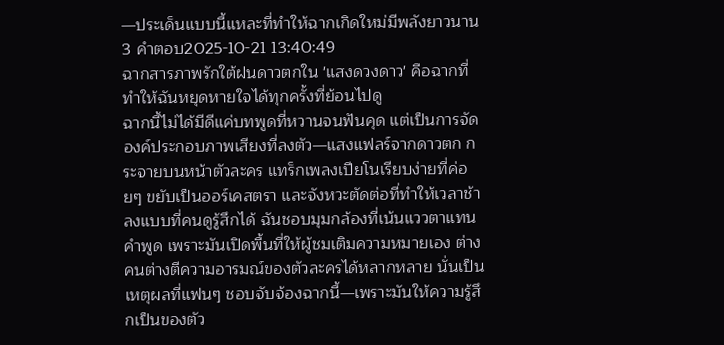—ประเด็นแบบนี้แหละที่ทำให้ฉากเกิดใหม่มีพลังยาวนาน
3 คำตอบ2025-10-21 13:40:49
ฉากสารภาพรักใต้ฝนดาวตกใน 'แสงดวงดาว' คือฉากที่ทำให้ฉันหยุดหายใจได้ทุกครั้งที่ย้อนไปดู
ฉากนี้ไม่ได้มีดีแค่บทพูดที่หวานจนฟันคุด แต่เป็นการจัดองค์ประกอบภาพเสียงที่ลงตัว—แสงแฟลร์จากดาวตก กระจายบนหน้าตัวละคร แทร็กเพลงเปียโนเรียบง่ายที่ค่อยๆ ขยับเป็นออร์เคสตรา และจังหวะตัดต่อที่ทำให้เวลาช้าลงแบบที่คนดูรู้สึกได้ ฉันชอบมุมกล้องที่เน้นแววตาแทนคำพูด เพราะมันเปิดพื้นที่ให้ผู้ชมเติมความหมายเอง ต่างคนต่างตีความอารมณ์ของตัวละครได้หลากหลาย นั่นเป็นเหตุผลที่แฟนๆ ชอบจับจ้องฉากนี้—เพราะมันให้ความรู้สึกเป็นของตัว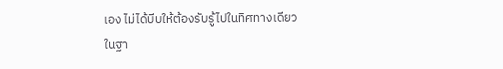เอง ไม่ได้บีบให้ต้องรับรู้ไปในทิศทางเดียว
ในฐา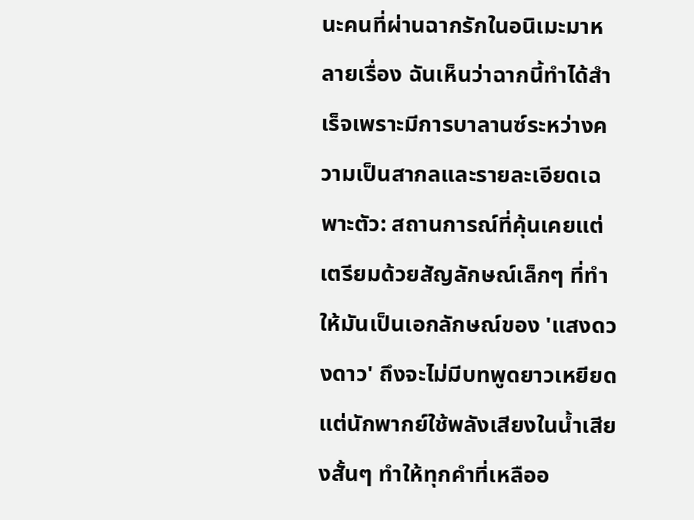นะคนที่ผ่านฉากรักในอนิเมะมาหลายเรื่อง ฉันเห็นว่าฉากนี้ทำได้สำเร็จเพราะมีการบาลานซ์ระหว่างความเป็นสากลและรายละเอียดเฉพาะตัว: สถานการณ์ที่คุ้นเคยแต่เตรียมด้วยสัญลักษณ์เล็กๆ ที่ทำให้มันเป็นเอกลักษณ์ของ 'แสงดวงดาว' ถึงจะไม่มีบทพูดยาวเหยียด แต่นักพากย์ใช้พลังเสียงในน้ำเสียงสั้นๆ ทำให้ทุกคำที่เหลืออ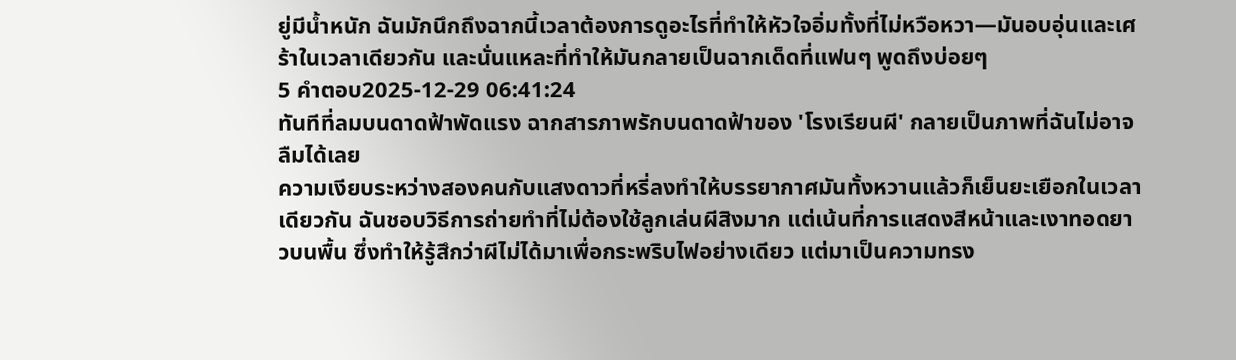ยู่มีน้ำหนัก ฉันมักนึกถึงฉากนี้เวลาต้องการดูอะไรที่ทำให้หัวใจอิ่มทั้งที่ไม่หวือหวา—มันอบอุ่นและเศร้าในเวลาเดียวกัน และนั่นแหละที่ทำให้มันกลายเป็นฉากเด็ดที่แฟนๆ พูดถึงบ่อยๆ
5 คำตอบ2025-12-29 06:41:24
ทันทีที่ลมบนดาดฟ้าพัดแรง ฉากสารภาพรักบนดาดฟ้าของ 'โรงเรียนผี' กลายเป็นภาพที่ฉันไม่อาจลืมได้เลย
ความเงียบระหว่างสองคนกับแสงดาวที่หรี่ลงทำให้บรรยากาศมันทั้งหวานแล้วก็เย็นยะเยือกในเวลาเดียวกัน ฉันชอบวิธีการถ่ายทำที่ไม่ต้องใช้ลูกเล่นผีสิงมาก แต่เน้นที่การแสดงสีหน้าและเงาทอดยาวบนพื้น ซึ่งทำให้รู้สึกว่าผีไม่ได้มาเพื่อกระพริบไฟอย่างเดียว แต่มาเป็นความทรง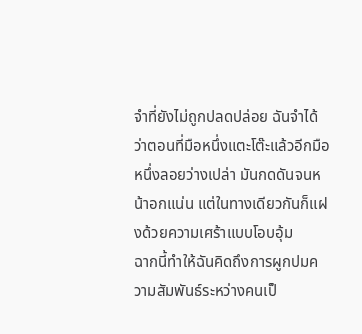จำที่ยังไม่ถูกปลดปล่อย ฉันจำได้ว่าตอนที่มือหนึ่งแตะโต๊ะแล้วอีกมือหนึ่งลอยว่างเปล่า มันกดดันจนหน้าอกแน่น แต่ในทางเดียวกันก็แฝงด้วยความเศร้าแบบโอบอุ้ม
ฉากนี้ทำให้ฉันคิดถึงการผูกปมความสัมพันธ์ระหว่างคนเป็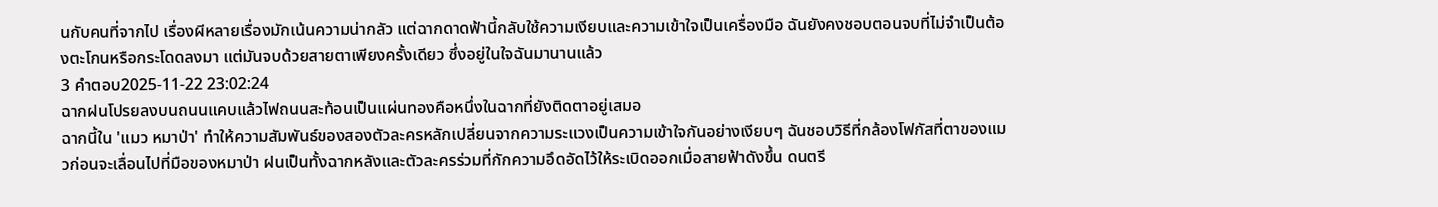นกับคนที่จากไป เรื่องผีหลายเรื่องมักเน้นความน่ากลัว แต่ฉากดาดฟ้านี้กลับใช้ความเงียบและความเข้าใจเป็นเครื่องมือ ฉันยังคงชอบตอนจบที่ไม่จำเป็นต้องตะโกนหรือกระโดดลงมา แต่มันจบด้วยสายตาเพียงครั้งเดียว ซึ่งอยู่ในใจฉันมานานแล้ว
3 คำตอบ2025-11-22 23:02:24
ฉากฝนโปรยลงบนถนนแคบแล้วไฟถนนสะท้อนเป็นแผ่นทองคือหนึ่งในฉากที่ยังติดตาอยู่เสมอ
ฉากนี้ใน 'แมว หมาป่า' ทำให้ความสัมพันธ์ของสองตัวละครหลักเปลี่ยนจากความระแวงเป็นความเข้าใจกันอย่างเงียบๆ ฉันชอบวิธีที่กล้องโฟกัสที่ตาของแมวก่อนจะเลื่อนไปที่มือของหมาป่า ฝนเป็นทั้งฉากหลังและตัวละครร่วมที่กักความอึดอัดไว้ให้ระเบิดออกเมื่อสายฟ้าดังขึ้น ดนตรี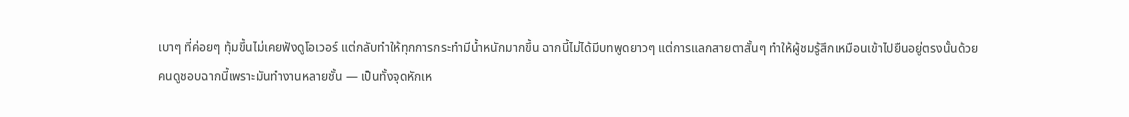เบาๆ ที่ค่อยๆ ทุ้มขึ้นไม่เคยฟังดูโอเวอร์ แต่กลับทำให้ทุกการกระทำมีน้ำหนักมากขึ้น ฉากนี้ไม่ได้มีบทพูดยาวๆ แต่การแลกสายตาสั้นๆ ทำให้ผู้ชมรู้สึกเหมือนเข้าไปยืนอยู่ตรงนั้นด้วย
คนดูชอบฉากนี้เพราะมันทำงานหลายชั้น — เป็นทั้งจุดหักเห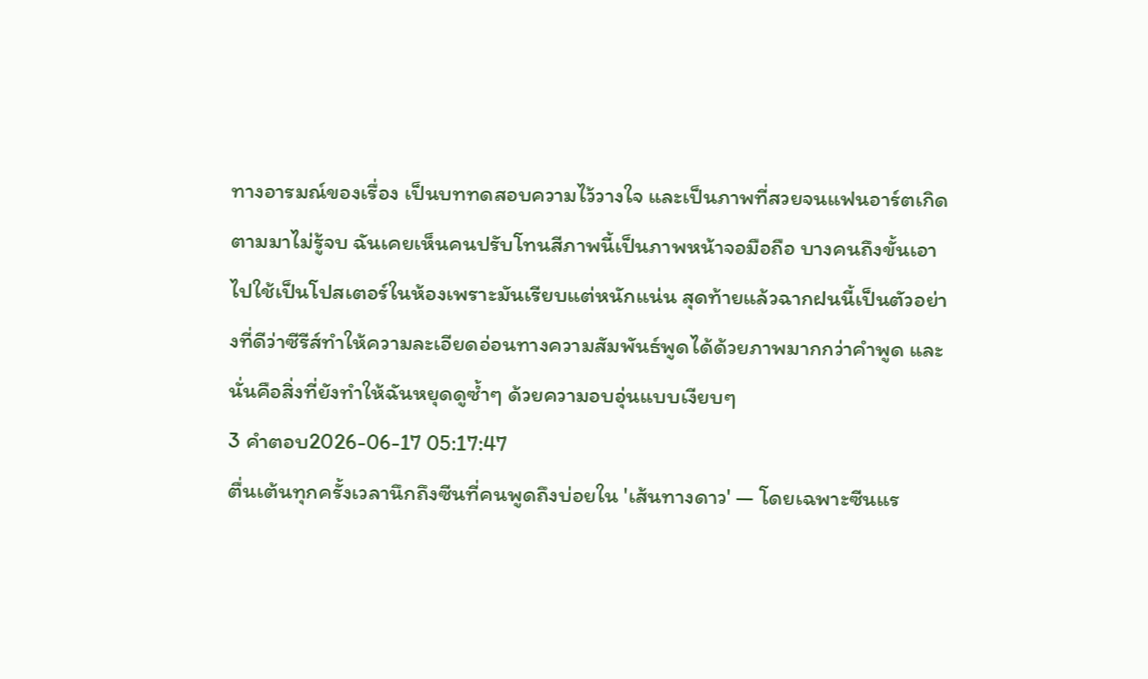ทางอารมณ์ของเรื่อง เป็นบททดสอบความไว้วางใจ และเป็นภาพที่สวยจนแฟนอาร์ตเกิดตามมาไม่รู้จบ ฉันเคยเห็นคนปรับโทนสีภาพนี้เป็นภาพหน้าจอมือถือ บางคนถึงขั้นเอาไปใช้เป็นโปสเตอร์ในห้องเพราะมันเรียบแต่หนักแน่น สุดท้ายแล้วฉากฝนนี้เป็นตัวอย่างที่ดีว่าซีรีส์ทำให้ความละเอียดอ่อนทางความสัมพันธ์พูดได้ด้วยภาพมากกว่าคำพูด และนั่นคือสิ่งที่ยังทำให้ฉันหยุดดูซ้ำๆ ด้วยความอบอุ่นแบบเงียบๆ
3 คำตอบ2026-06-17 05:17:47
ตื่นเต้นทุกครั้งเวลานึกถึงซีนที่คนพูดถึงบ่อยใน 'เส้นทางดาว' — โดยเฉพาะซีนแร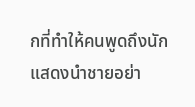กที่ทำให้คนพูดถึงนักแสดงนำชายอย่า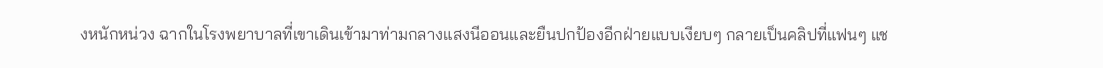งหนักหน่วง ฉากในโรงพยาบาลที่เขาเดินเข้ามาท่ามกลางแสงนีออนและยืนปกป้องอีกฝ่ายแบบเงียบๆ กลายเป็นคลิปที่แฟนๆ แช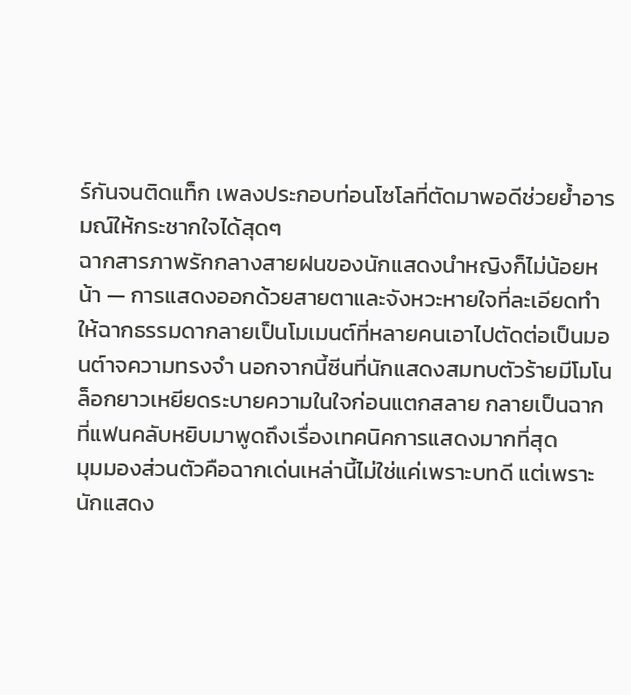ร์กันจนติดแท็ก เพลงประกอบท่อนโซโลที่ตัดมาพอดีช่วยย้ำอารมณ์ให้กระชากใจได้สุดๆ
ฉากสารภาพรักกลางสายฝนของนักแสดงนำหญิงก็ไม่น้อยหน้า — การแสดงออกด้วยสายตาและจังหวะหายใจที่ละเอียดทำให้ฉากธรรมดากลายเป็นโมเมนต์ที่หลายคนเอาไปตัดต่อเป็นมอนต์าจความทรงจำ นอกจากนี้ซีนที่นักแสดงสมทบตัวร้ายมีโมโนล็อกยาวเหยียดระบายความในใจก่อนแตกสลาย กลายเป็นฉากที่แฟนคลับหยิบมาพูดถึงเรื่องเทคนิคการแสดงมากที่สุด
มุมมองส่วนตัวคือฉากเด่นเหล่านี้ไม่ใช่แค่เพราะบทดี แต่เพราะนักแสดง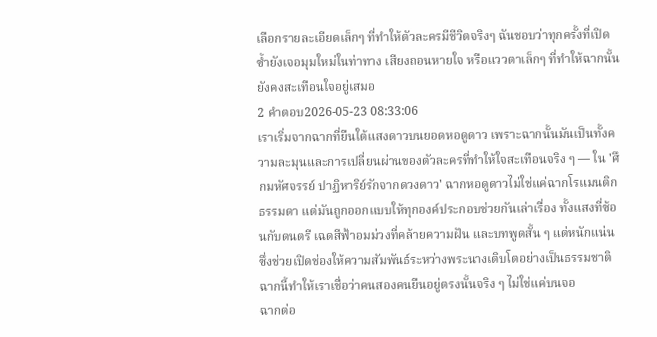เลือกรายละเอียดเล็กๆ ที่ทำให้ตัวละครมีชีวิตจริงๆ ฉันชอบว่าทุกครั้งที่เปิดซ้ำยังเจอมุมใหม่ในท่าทาง เสียงถอนหายใจ หรือแววตาเล็กๆ ที่ทำให้ฉากนั้นยังคงสะเทือนใจอยู่เสมอ
2 คำตอบ2026-05-23 08:33:06
เราเริ่มจากฉากที่ยืนใต้แสงดาวบนยอดหอดูดาว เพราะฉากนั้นมันเป็นทั้งความละมุนและการเปลี่ยนผ่านของตัวละครที่ทำให้ใจสะเทือนจริง ๆ — ใน 'ศึกมหัศจรรย์ ปาฏิหาริย์รักจากดวงดาว' ฉากหอดูดาวไม่ใช่แค่ฉากโรแมนติกธรรมดา แต่มันถูกออกแบบให้ทุกองค์ประกอบช่วยกันเล่าเรื่อง ทั้งแสงที่ซ้อนกับดนตรี เฉดสีฟ้าอมม่วงที่คล้ายความฝัน และบทพูดสั้น ๆ แต่หนักแน่น ซึ่งช่วยเปิดช่องให้ความสัมพันธ์ระหว่างพระนางเติบโตอย่างเป็นธรรมชาติ ฉากนี้ทำให้เราเชื่อว่าคนสองคนยืนอยู่ตรงนั้นจริง ๆ ไม่ใช่แค่บนจอ
ฉากต่อ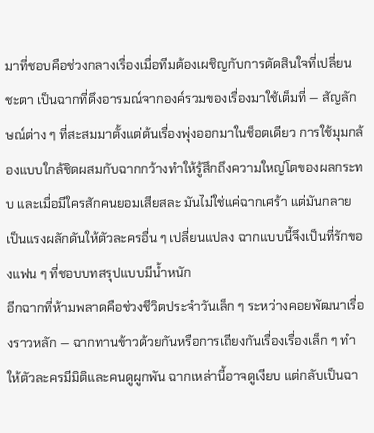มาที่ชอบคือช่วงกลางเรื่องเมื่อทีมต้องเผชิญกับการตัดสินใจที่เปลี่ยนชะตา เป็นฉากที่ดึงอารมณ์จากองค์รวมของเรื่องมาใช้เต็มที่ — สัญลักษณ์ต่าง ๆ ที่สะสมมาตั้งแต่ต้นเรื่องพุ่งออกมาในช็อตเดียว การใช้มุมกล้องแบบใกล้ชิดผสมกับฉากกว้างทำให้รู้สึกถึงความใหญ่โตของผลกระทบ และเมื่อมีใครสักคนยอมเสียสละ มันไม่ใช่แค่ฉากเศร้า แต่มันกลายเป็นแรงผลักดันให้ตัวละครอื่น ๆ เปลี่ยนแปลง ฉากแบบนี้จึงเป็นที่รักของแฟน ๆ ที่ชอบบทสรุปแบบมีน้ำหนัก
อีกฉากที่ห้ามพลาดคือช่วงชีวิตประจำวันเล็ก ๆ ระหว่างคอยพัฒนาเรื่องราวหลัก — ฉากทานข้าวด้วยกันหรือการเถียงกันเรื่องเรื่องเล็ก ๆ ทำให้ตัวละครมีมิติและคนดูผูกพัน ฉากเหล่านี้อาจดูเงียบ แต่กลับเป็นฉา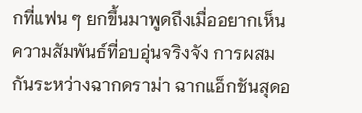กที่แฟน ๆ ยกขึ้นมาพูดถึงเมื่ออยากเห็นความสัมพันธ์ที่อบอุ่นจริงจัง การผสมกันระหว่างฉากดราม่า ฉากแอ็กชันสุดอ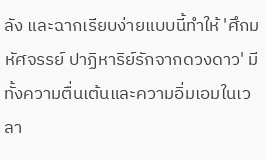ลัง และฉากเรียบง่ายแบบนี้ทำให้ 'ศึกมหัศจรรย์ ปาฏิหาริย์รักจากดวงดาว' มีทั้งความตื่นเต้นและความอิ่มเอมในเวลา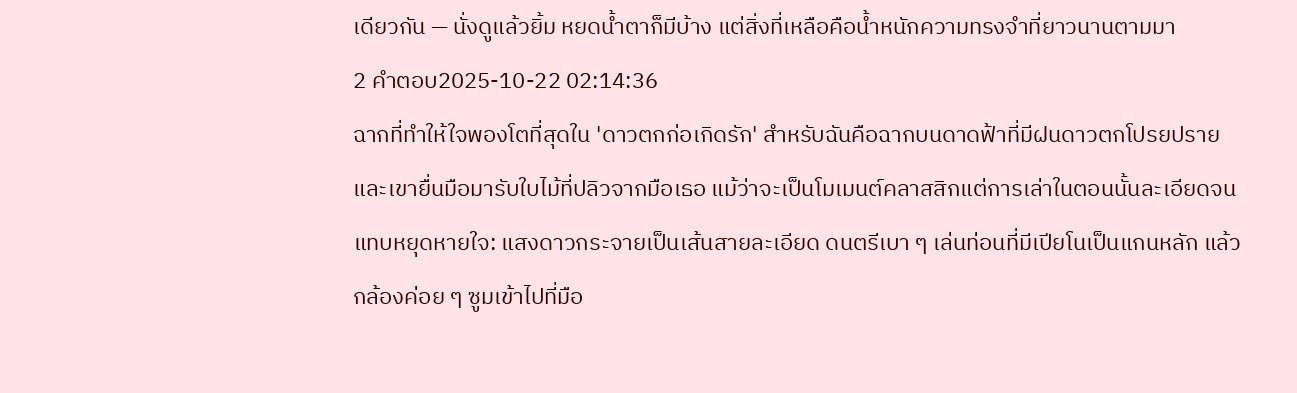เดียวกัน — นั่งดูแล้วยิ้ม หยดน้ำตาก็มีบ้าง แต่สิ่งที่เหลือคือน้ำหนักความทรงจำที่ยาวนานตามมา
2 คำตอบ2025-10-22 02:14:36
ฉากที่ทำให้ใจพองโตที่สุดใน 'ดาวตกก่อเกิดรัก' สำหรับฉันคือฉากบนดาดฟ้าที่มีฝนดาวตกโปรยปรายและเขายื่นมือมารับใบไม้ที่ปลิวจากมือเธอ แม้ว่าจะเป็นโมเมนต์คลาสสิกแต่การเล่าในตอนนั้นละเอียดจนแทบหยุดหายใจ: แสงดาวกระจายเป็นเส้นสายละเอียด ดนตรีเบา ๆ เล่นท่อนที่มีเปียโนเป็นแกนหลัก แล้วกล้องค่อย ๆ ซูมเข้าไปที่มือ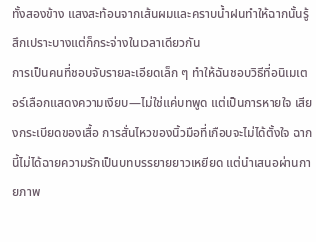ทั้งสองข้าง แสงสะท้อนจากเส้นผมและคราบน้ำฝนทำให้ฉากนั้นรู้สึกเปราะบางแต่ก็กระจ่างในเวลาเดียวกัน
การเป็นคนที่ชอบจับรายละเอียดเล็ก ๆ ทำให้ฉันชอบวิธีที่อนิเมเตอร์เลือกแสดงความเงียบ—ไม่ใช่แค่บทพูด แต่เป็นการหายใจ เสียงกระเบียดของเสื้อ การสั่นไหวของนิ้วมือที่เกือบจะไม่ได้ตั้งใจ ฉากนี้ไม่ได้ฉายความรักเป็นบทบรรยายยาวเหยียด แต่นำเสนอผ่านกายภาพ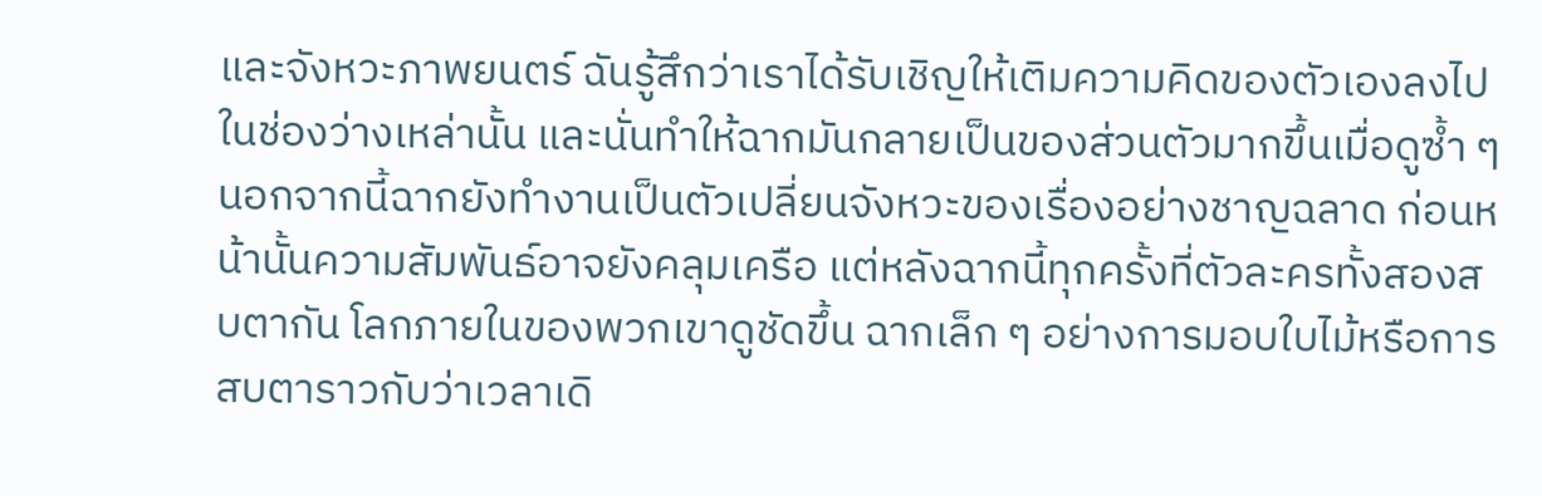และจังหวะภาพยนตร์ ฉันรู้สึกว่าเราได้รับเชิญให้เติมความคิดของตัวเองลงไปในช่องว่างเหล่านั้น และนั่นทำให้ฉากมันกลายเป็นของส่วนตัวมากขึ้นเมื่อดูซ้ำ ๆ
นอกจากนี้ฉากยังทำงานเป็นตัวเปลี่ยนจังหวะของเรื่องอย่างชาญฉลาด ก่อนหน้านั้นความสัมพันธ์อาจยังคลุมเครือ แต่หลังฉากนี้ทุกครั้งที่ตัวละครทั้งสองสบตากัน โลกภายในของพวกเขาดูชัดขึ้น ฉากเล็ก ๆ อย่างการมอบใบไม้หรือการสบตาราวกับว่าเวลาเดิ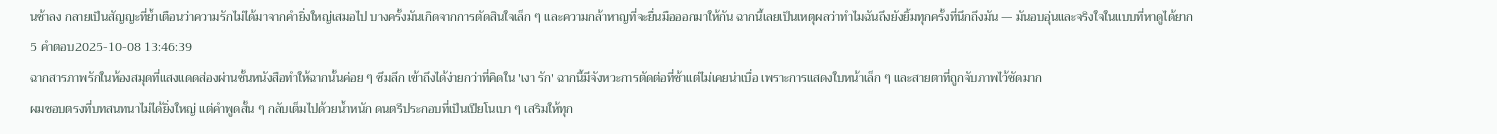นช้าลง กลายเป็นสัญญะที่ย้ำเตือนว่าความรักไม่ได้มาจากคำยิ่งใหญ่เสมอไป บางครั้งมันเกิดจากการตัดสินใจเล็ก ๆ และความกล้าหาญที่จะยื่นมือออกมาให้กัน ฉากนี้เลยเป็นเหตุผลว่าทำไมฉันถึงยังยิ้มทุกครั้งที่นึกถึงมัน — มันอบอุ่นและจริงใจในแบบที่หาดูได้ยาก
5 คำตอบ2025-10-08 13:46:39
ฉากสารภาพรักในห้องสมุดที่แสงแดดส่องผ่านชั้นหนังสือทำให้ฉากนั้นค่อย ๆ ซึมลึก เข้าถึงได้ง่ายกว่าที่คิดใน 'เงา รัก' ฉากนี้มีจังหวะการตัดต่อที่ช้าแต่ไม่เคยน่าเบื่อ เพราะการแสดงใบหน้าเล็ก ๆ และสายตาที่ถูกจับภาพไว้ชัดมาก
ผมชอบตรงที่บทสนทนาไม่ได้ยิ่งใหญ่ แต่คำพูดสั้น ๆ กลับเต็มไปด้วยน้ำหนัก ดนตรีประกอบที่เป็นเปียโนเบา ๆ เสริมให้ทุก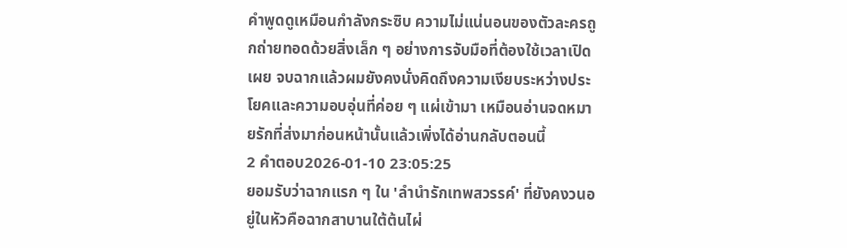คำพูดดูเหมือนกำลังกระซิบ ความไม่แน่นอนของตัวละครถูกถ่ายทอดด้วยสิ่งเล็ก ๆ อย่างการจับมือที่ต้องใช้เวลาเปิดเผย จบฉากแล้วผมยังคงนั่งคิดถึงความเงียบระหว่างประโยคและความอบอุ่นที่ค่อย ๆ แผ่เข้ามา เหมือนอ่านจดหมายรักที่ส่งมาก่อนหน้านั้นแล้วเพิ่งได้อ่านกลับตอนนี้
2 คำตอบ2026-01-10 23:05:25
ยอมรับว่าฉากแรก ๆ ใน 'ลำนำรักเทพสวรรค์' ที่ยังคงวนอยู่ในหัวคือฉากสาบานใต้ต้นไผ่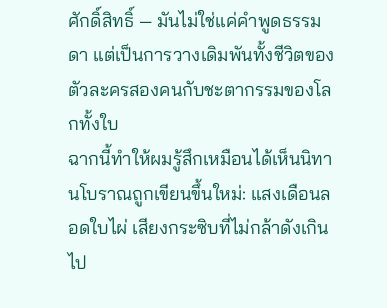ศักดิ์สิทธิ์ — มันไม่ใช่แค่คำพูดธรรมดา แต่เป็นการวางเดิมพันทั้งชีวิตของตัวละครสองคนกับชะตากรรมของโลกทั้งใบ
ฉากนี้ทำให้ผมรู้สึกเหมือนได้เห็นนิทานโบราณถูกเขียนขึ้นใหม่: แสงเดือนลอดใบไผ่ เสียงกระซิบที่ไม่กล้าดังเกินไป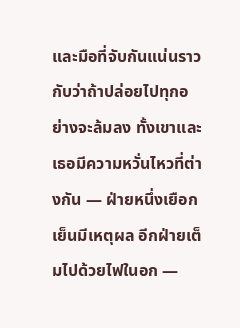และมือที่จับกันแน่นราวกับว่าถ้าปล่อยไปทุกอย่างจะล้มลง ทั้งเขาและเธอมีความหวั่นไหวที่ต่างกัน — ฝ่ายหนึ่งเยือกเย็นมีเหตุผล อีกฝ่ายเต็มไปด้วยไฟในอก —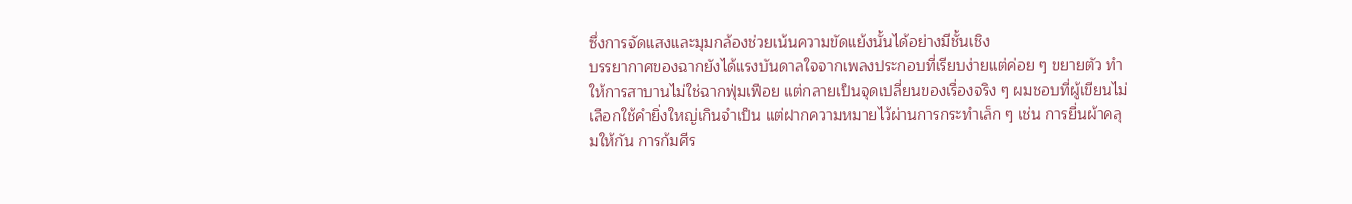ซึ่งการจัดแสงและมุมกล้องช่วยเน้นความขัดแย้งนั้นได้อย่างมีชั้นเชิง
บรรยากาศของฉากยังได้แรงบันดาลใจจากเพลงประกอบที่เรียบง่ายแต่ค่อย ๆ ขยายตัว ทำให้การสาบานไม่ใช่ฉากฟุ่มเฟือย แต่กลายเป็นจุดเปลี่ยนของเรื่องจริง ๆ ผมชอบที่ผู้เขียนไม่เลือกใช้คำยิ่งใหญ่เกินจำเป็น แต่ฝากความหมายไว้ผ่านการกระทำเล็ก ๆ เช่น การยื่นผ้าคลุมให้กัน การก้มศีร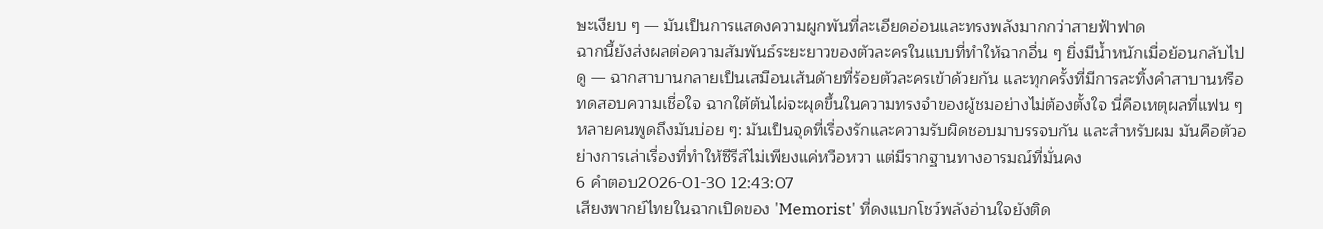ษะเงียบ ๆ — มันเป็นการแสดงความผูกพันที่ละเอียดอ่อนและทรงพลังมากกว่าสายฟ้าฟาด
ฉากนี้ยังส่งผลต่อความสัมพันธ์ระยะยาวของตัวละครในแบบที่ทำให้ฉากอื่น ๆ ยิ่งมีน้ำหนักเมื่อย้อนกลับไปดู — ฉากสาบานกลายเป็นเสมือนเส้นด้ายที่ร้อยตัวละครเข้าด้วยกัน และทุกครั้งที่มีการละทิ้งคำสาบานหรือทดสอบความเชื่อใจ ฉากใต้ต้นไผ่จะผุดขึ้นในความทรงจำของผู้ชมอย่างไม่ต้องตั้งใจ นี่คือเหตุผลที่แฟน ๆ หลายคนพูดถึงมันบ่อย ๆ: มันเป็นจุดที่เรื่องรักและความรับผิดชอบมาบรรจบกัน และสำหรับผม มันคือตัวอย่างการเล่าเรื่องที่ทำให้ซีรีส์ไม่เพียงแค่หวือหวา แต่มีรากฐานทางอารมณ์ที่มั่นคง
6 คำตอบ2026-01-30 12:43:07
เสียงพากย์ไทยในฉากเปิดของ 'Memorist' ที่ดงแบกโชว์พลังอ่านใจยังติด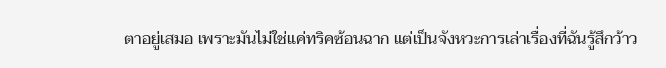ตาอยู่เสมอ เพราะมันไม่ใช่แค่ทริคซ้อนฉาก แต่เป็นจังหวะการเล่าเรื่องที่ฉันรู้สึกว้าว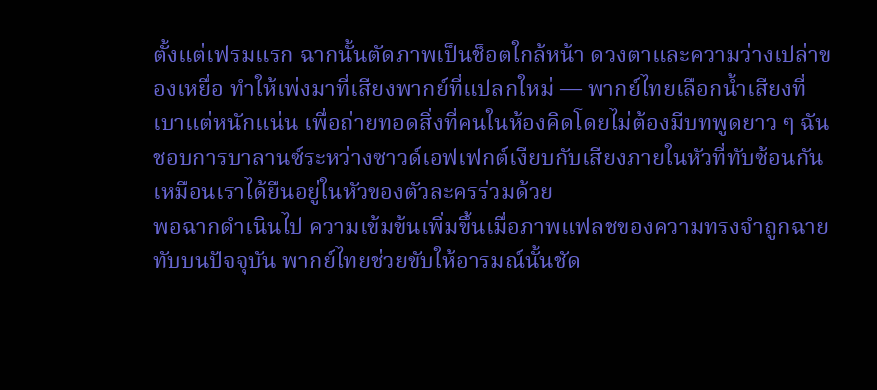ตั้งแต่เฟรมแรก ฉากนั้นตัดภาพเป็นช็อตใกล้หน้า ดวงตาและความว่างเปล่าของเหยื่อ ทำให้เพ่งมาที่เสียงพากย์ที่แปลกใหม่ — พากย์ไทยเลือกน้ำเสียงที่เบาแต่หนักแน่น เพื่อถ่ายทอดสิ่งที่คนในห้องคิดโดยไม่ต้องมีบทพูดยาว ๆ ฉันชอบการบาลานซ์ระหว่างซาวด์เอฟเฟกต์เงียบกับเสียงภายในหัวที่ทับซ้อนกัน เหมือนเราได้ยืนอยู่ในหัวของตัวละครร่วมด้วย
พอฉากดำเนินไป ความเข้มข้นเพิ่มขึ้นเมื่อภาพแฟลชของความทรงจำถูกฉายทับบนปัจจุบัน พากย์ไทยช่วยขับให้อารมณ์นั้นชัด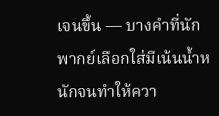เจนขึ้น — บางคำที่นักพากย์เลือกใส่มีเน้นน้ำหนักจนทำให้ควา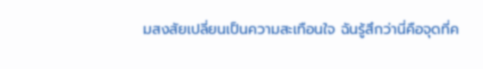มสงสัยเปลี่ยนเป็นความสะเทือนใจ ฉันรู้สึกว่านี่คือจุดที่ค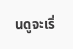นดูจะเริ่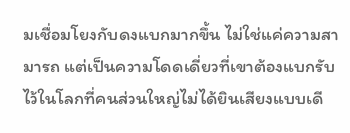มเชื่อมโยงกับดงแบกมากขึ้น ไม่ใช่แค่ความสามารถ แต่เป็นความโดดเดี่ยวที่เขาต้องแบกรับไว้ในโลกที่คนส่วนใหญ่ไม่ได้ยินเสียงแบบเดี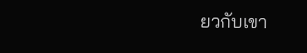ยวกับเขา